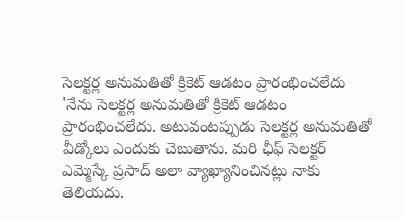సెలక్టర్ల అనుమతితో క్రికెట్ ఆడటం ప్రారంభించలేదు
'నేను సెలక్టర్ల అనుమతితో క్రికెట్ ఆడటం ప్రారంభించలేదు. అటువంటప్పుడు సెలక్టర్ల అనుమతితో వీడ్కోలు ఎందుకు చెబుతాను. మరి ఛీఫ్ సెలక్టర్ ఎమ్మెస్కే ప్రసాద్ అలా వ్యాఖ్యానించినట్లు నాకు తెలియదు.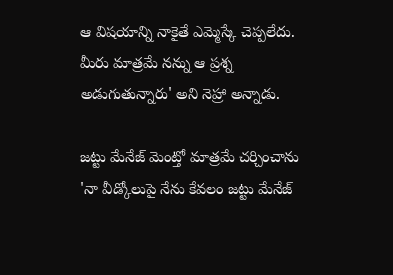ఆ విషయాన్ని నాకైతే ఎమ్మెస్కే చెప్పలేదు. మీరు మాత్రమే నన్ను ఆ ప్రశ్న అడుగుతున్నారు' అని నెహ్రా అన్నాడు.

జట్టు మేనేజ్ మెంట్తో మాత్రమే చర్చించాను
'నా వీడ్కోలుపై నేను కేవలం జట్టు మేనేజ్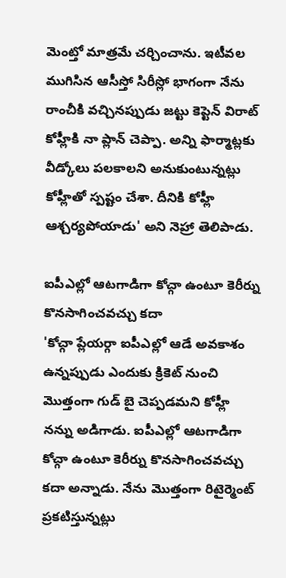మెంట్తో మాత్రమే చర్చించాను. ఇటీవల ముగిసిన ఆసీస్తో సిరీస్లో భాగంగా నేను రాంచీకి వచ్చినప్పుడు జట్టు కెప్టెన్ విరాట్ కోహ్లీకి నా ప్లాన్ చెప్పా. అన్ని ఫార్మాట్లకు వీడ్కోలు పలకాలని అనుకుంటున్నట్లు కోహ్లీతో స్పష్టం చేశా. దీనికి కోహ్లీ ఆశ్చర్యపోయాడు' అని నెహ్రా తెలిపాడు.

ఐపీఎల్లో ఆటగాడిగా కోచ్గా ఉంటూ కెరీర్ను కొనసాగించవచ్చు కదా
'కోచ్గా ప్లేయర్గా ఐపీఎల్లో ఆడే అవకాశం ఉన్నప్పుడు ఎందుకు క్రికెట్ నుంచి మొత్తంగా గుడ్ బై చెప్పడమని కోహ్లీ నన్ను అడిగాడు. ఐపీఎల్లో ఆటగాడిగా కోచ్గా ఉంటూ కెరీర్ను కొనసాగించవచ్చు కదా అన్నాడు. నేను మొత్తంగా రిటైర్మెంట్ ప్రకటిస్తున్నట్లు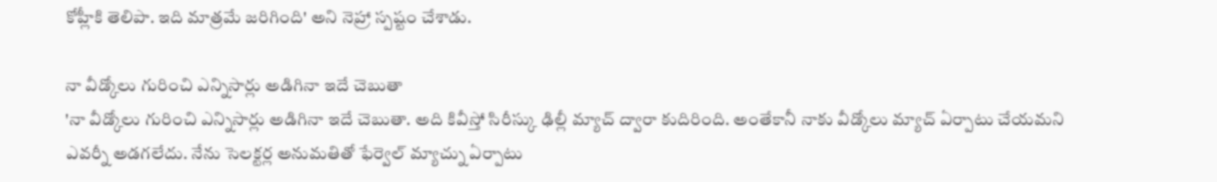కోహ్లీకి తెలిపా. ఇది మాత్రమే జరిగింది' అని నెహ్రా స్పష్టం చేశాడు.

నా వీడ్కోలు గురించి ఎన్నిసార్లు అడిగినా ఇదే చెబుతా
'నా వీడ్కోలు గురించి ఎన్నిసార్లు అడిగినా ఇదే చెబుతా. అది కివీస్తో సిరీస్కు ఢిల్లీ మ్యాచ్ ద్వారా కుదిరింది. అంతేకానీ నాకు వీడ్కోలు మ్యాచ్ ఏర్పాటు చేయమని ఎవర్నీ అడగలేదు. నేను సెలక్టర్ల అనుమతితో ఫేర్వెల్ మ్యాచ్ను ఏర్పాటు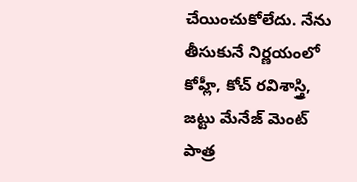చేయించుకోలేదు. నేను తీసుకునే నిర్ణయంలో కోహ్లీ, కోచ్ రవిశాస్త్రి, జట్టు మేనేజ్ మెంట్ పాత్ర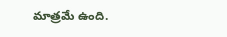మాత్రమే ఉంది.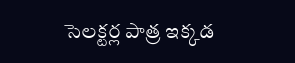సెలక్టర్ల పాత్ర ఇక్కడ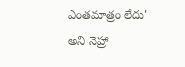ఎంతమాత్రం లేదు' అని నెహ్రా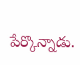పేర్కొన్నాడు.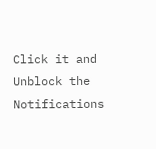Click it and Unblock the Notifications